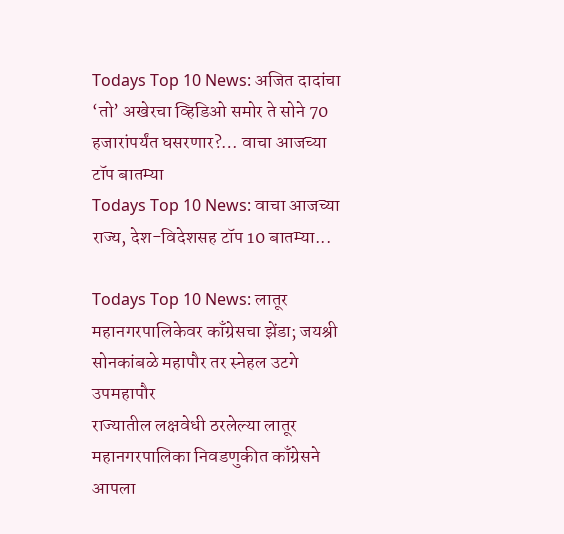Todays Top 10 News: अजित दादांचा ‘तो’ अखेरचा व्हिडिओ समोर ते सोने 70 हजारांपर्यंत घसरणार?… वाचा आजच्या टॉप बातम्या
Todays Top 10 News: वाचा आजच्या राज्य, देश-विदेशसह टॉप 10 बातम्या...

Todays Top 10 News: लातूर महानगरपालिकेवर काँग्रेसचा झेंडा; जयश्री सोनकांबळे महापौर तर स्नेहल उटगे उपमहापौर
राज्यातील लक्षवेधी ठरलेल्या लातूर महानगरपालिका निवडणुकीत काँग्रेसने आपला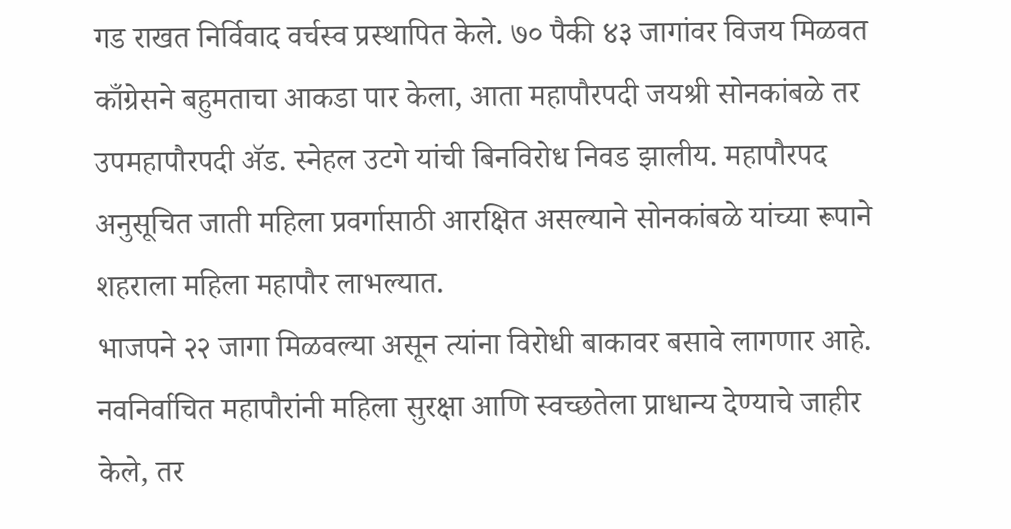गड राखत निर्विवाद वर्चस्व प्रस्थापित केले. ७० पैकी ४३ जागांवर विजय मिळवत काँग्रेसने बहुमताचा आकडा पार केला, आता महापौरपदी जयश्री सोनकांबळे तर उपमहापौरपदी ॲड. स्नेहल उटगे यांची बिनविरोध निवड झालीय. महापौरपद अनुसूचित जाती महिला प्रवर्गासाठी आरक्षित असल्याने सोनकांबळे यांच्या रूपाने शहराला महिला महापौर लाभल्यात.
भाजपने २२ जागा मिळवल्या असून त्यांना विरोधी बाकावर बसावे लागणार आहे. नवनिर्वाचित महापौरांनी महिला सुरक्षा आणि स्वच्छतेला प्राधान्य देण्याचे जाहीर केले, तर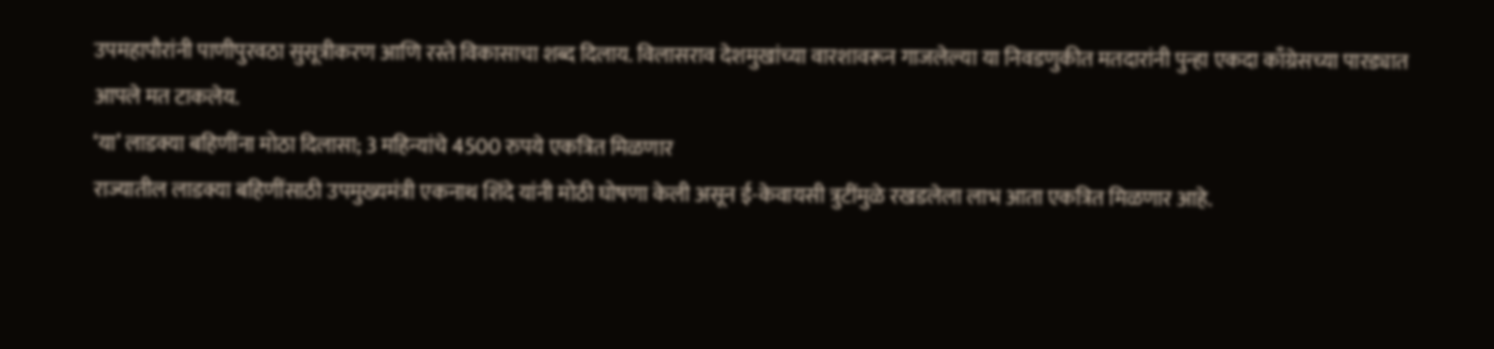उपमहापौरांनी पाणीपुरवठा सुसूत्रीकरण आणि रस्ते विकासाचा शब्द दिलाय. विलासराव देशमुखांच्या वारशावरून गाजलेल्या या निवडणुकीत मतदारांनी पुन्हा एकदा काँग्रेसच्या पारड्यात आपले मत टाकलेय.
‘या’ लाडक्या बहिणींना मोठा दिलासा; 3 महिन्यांचे 4500 रुपये एकत्रित मिळणार
राज्यातील लाडक्या बहिणींसाठी उपमुख्यमंत्री एकनाथ शिंदे यांनी मोठी घोषणा केली असून ई-केवायसी त्रुटींमुळे रखडलेला लाभ आता एकत्रित मिळणार आहे.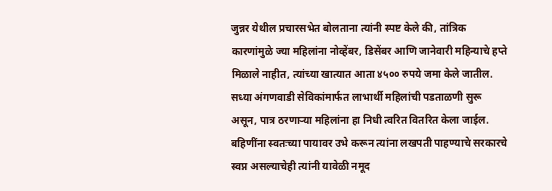जुन्नर येथील प्रचारसभेत बोलताना त्यांनी स्पष्ट केले की, तांत्रिक कारणांमुळे ज्या महिलांना नोव्हेंबर, डिसेंबर आणि जानेवारी महिन्याचे हप्ते मिळाले नाहीत, त्यांच्या खात्यात आता ४५०० रुपये जमा केले जातील.
सध्या अंगणवाडी सेविकांमार्फत लाभार्थी महिलांची पडताळणी सुरू असून, पात्र ठरणाऱ्या महिलांना हा निधी त्वरित वितरित केला जाईल. बहिणींना स्वतःच्या पायावर उभे करून त्यांना लखपती पाहण्याचे सरकारचे स्वप्न असल्याचेही त्यांनी यावेळी नमूद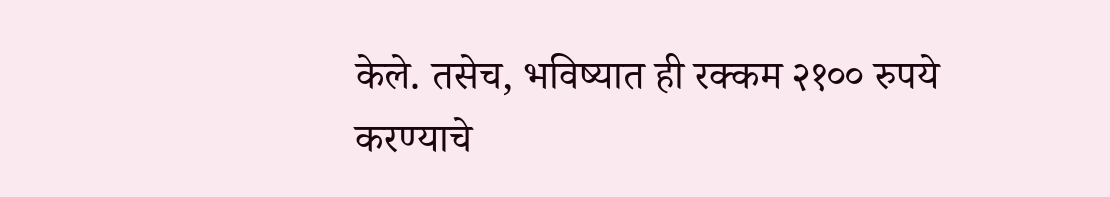केले. तसेच, भविष्यात ही रक्कम २१०० रुपये करण्याचे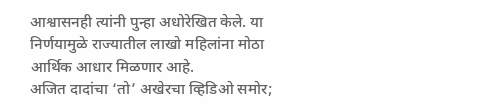आश्वासनही त्यांनी पुन्हा अधोरेखित केले. या निर्णयामुळे राज्यातील लाखो महिलांना मोठा आर्थिक आधार मिळणार आहे.
अजित दादांचा ‘तो’ अखेरचा व्हिडिओ समोर;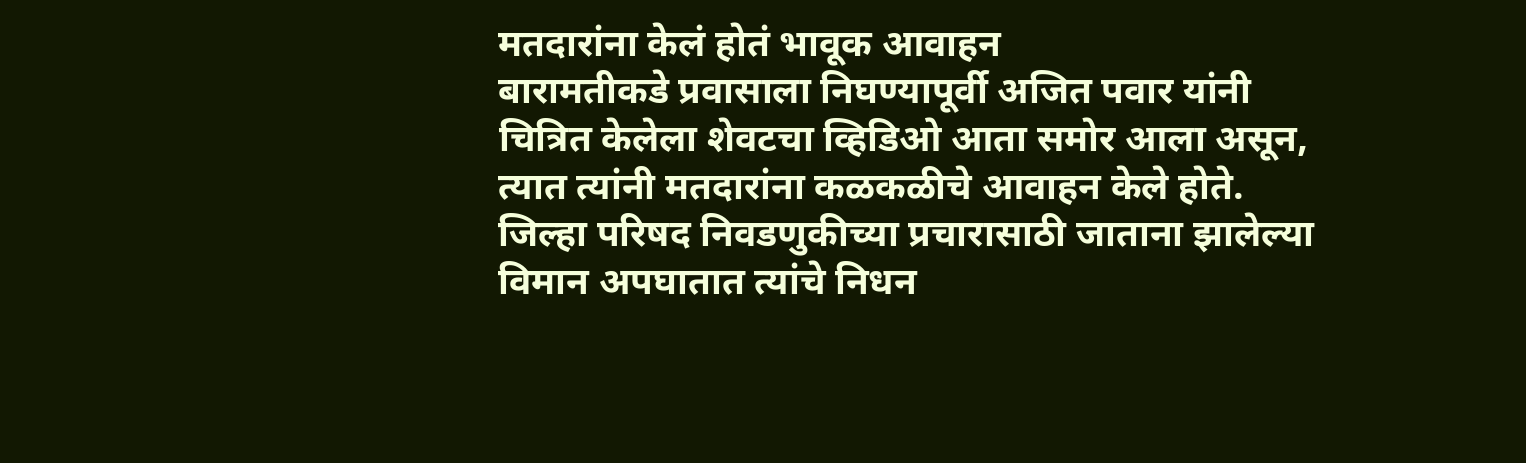मतदारांना केलं होतं भावूक आवाहन
बारामतीकडे प्रवासाला निघण्यापूर्वी अजित पवार यांनी चित्रित केलेला शेवटचा व्हिडिओ आता समोर आला असून, त्यात त्यांनी मतदारांना कळकळीचे आवाहन केले होते. जिल्हा परिषद निवडणुकीच्या प्रचारासाठी जाताना झालेल्या विमान अपघातात त्यांचे निधन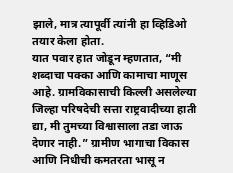झाले, मात्र त्यापूर्वी त्यांनी हा व्हिडिओ तयार केला होता.
यात पवार हात जोडून म्हणतात, “मी शब्दाचा पक्का आणि कामाचा माणूस आहे. ग्रामविकासाची किल्ली असलेल्या जिल्हा परिषदेची सत्ता राष्ट्रवादीच्या हाती द्या, मी तुमच्या विश्वासाला तडा जाऊ देणार नाही.” ग्रामीण भागाचा विकास आणि निधीची कमतरता भासू न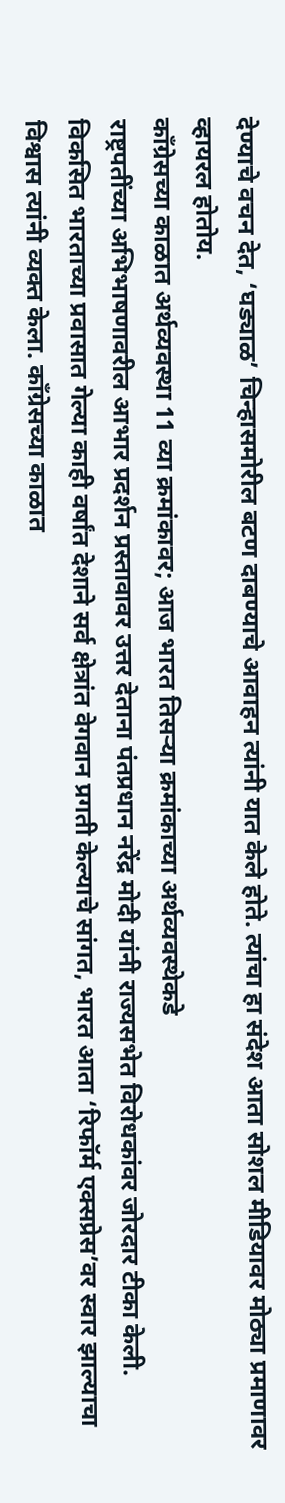देण्याचे वचन देत, ‘घड्याळ’ चिन्हासमोरील बटण दाबण्याचे आवाहन त्यांनी यात केले होते. त्यांचा हा संदेश आता सोशल मीडियावर मोठ्या प्रमाणावर व्हायरल होतोय.
काँग्रेसच्या काळात अर्थव्यवस्था 11 व्या क्रमांकावर; आज भारत तिसऱ्या क्रमांकाच्या अर्थव्यवस्थेकडे
राष्ट्रपतींच्या अभिभाषणावरील आभार प्रदर्शन प्रस्तावावर उत्तर देताना पंतप्रधान नरेंद्र मोदी यांनी राज्यसभेत विरोधकांवर जोरदार टीका केली. विकसित भारताच्या प्रवासात गेल्या काही वर्षांत देशाने सर्व क्षेत्रांत वेगवान प्रगती केल्याचे सांगत, भारत आता ‘रिफॉर्म एक्सप्रेस’वर स्वार झाल्याचा विश्वास त्यांनी व्यक्त केला. काँग्रेसच्या काळात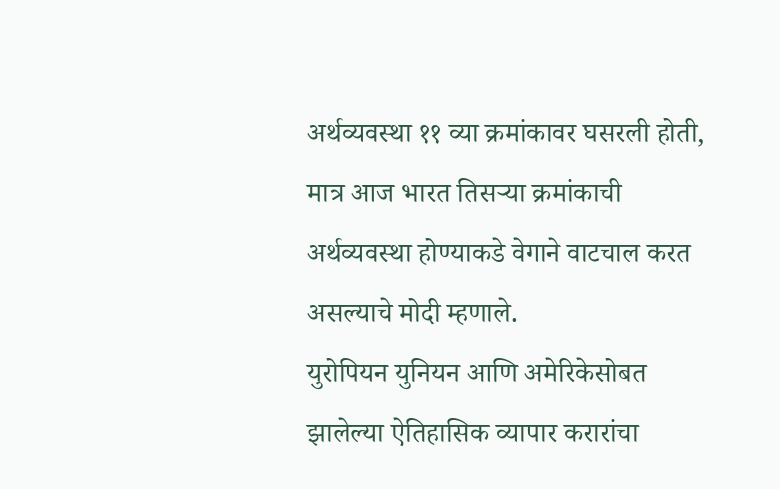अर्थव्यवस्था ११ व्या क्रमांकावर घसरली होती, मात्र आज भारत तिसऱ्या क्रमांकाची अर्थव्यवस्था होण्याकडे वेगाने वाटचाल करत असल्याचे मोदी म्हणाले.
युरोपियन युनियन आणि अमेरिकेसोबत झालेल्या ऐतिहासिक व्यापार करारांचा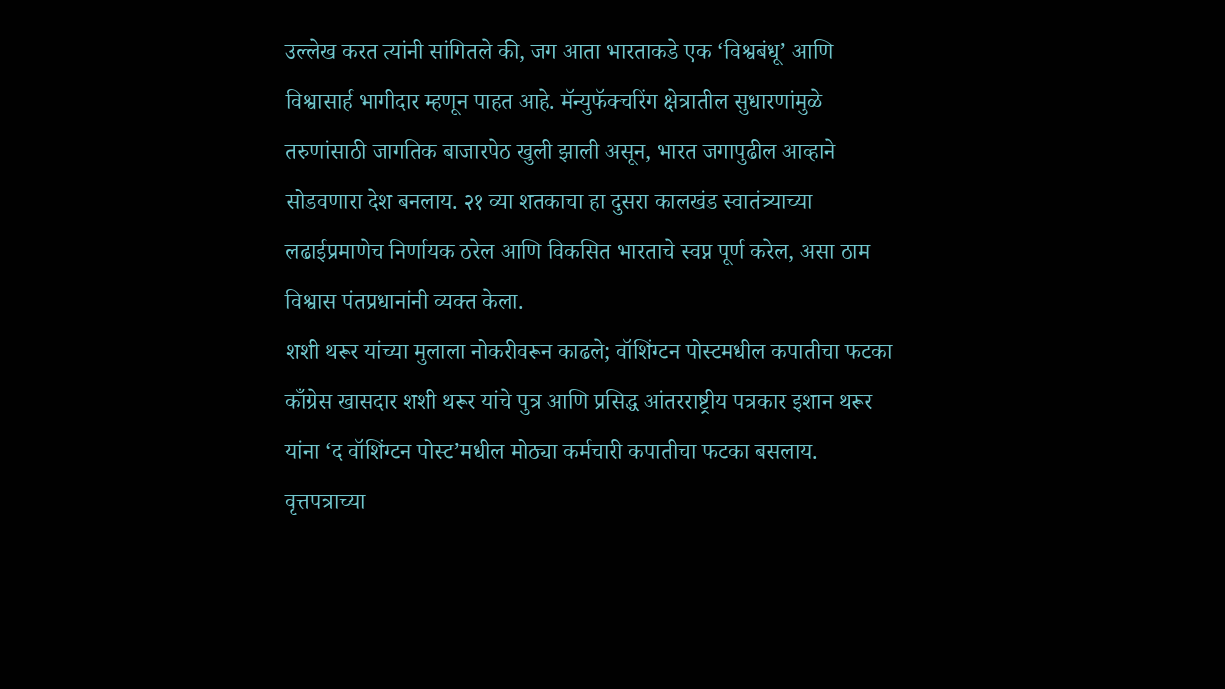उल्लेख करत त्यांनी सांगितले की, जग आता भारताकडे एक ‘विश्वबंधू’ आणि विश्वासार्ह भागीदार म्हणून पाहत आहे. मॅन्युफॅक्चरिंग क्षेत्रातील सुधारणांमुळे तरुणांसाठी जागतिक बाजारपेठ खुली झाली असून, भारत जगापुढील आव्हाने सोडवणारा देश बनलाय. २१ व्या शतकाचा हा दुसरा कालखंड स्वातंत्र्याच्या लढाईप्रमाणेच निर्णायक ठरेल आणि विकसित भारताचे स्वप्न पूर्ण करेल, असा ठाम विश्वास पंतप्रधानांनी व्यक्त केला.
शशी थरूर यांच्या मुलाला नोकरीवरून काढले; वॉशिंग्टन पोस्टमधील कपातीचा फटका
काँग्रेस खासदार शशी थरूर यांचे पुत्र आणि प्रसिद्ध आंतरराष्ट्रीय पत्रकार इशान थरूर यांना ‘द वॉशिंग्टन पोस्ट’मधील मोठ्या कर्मचारी कपातीचा फटका बसलाय. वृत्तपत्राच्या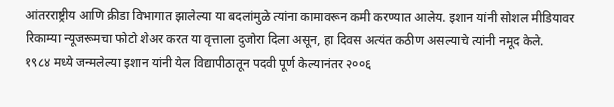आंतरराष्ट्रीय आणि क्रीडा विभागात झालेल्या या बदलांमुळे त्यांना कामावरून कमी करण्यात आलेय. इशान यांनी सोशल मीडियावर रिकाम्या न्यूजरूमचा फोटो शेअर करत या वृत्ताला दुजोरा दिला असून, हा दिवस अत्यंत कठीण असल्याचे त्यांनी नमूद केले.
१९८४ मध्ये जन्मलेल्या इशान यांनी येल विद्यापीठातून पदवी पूर्ण केल्यानंतर २००६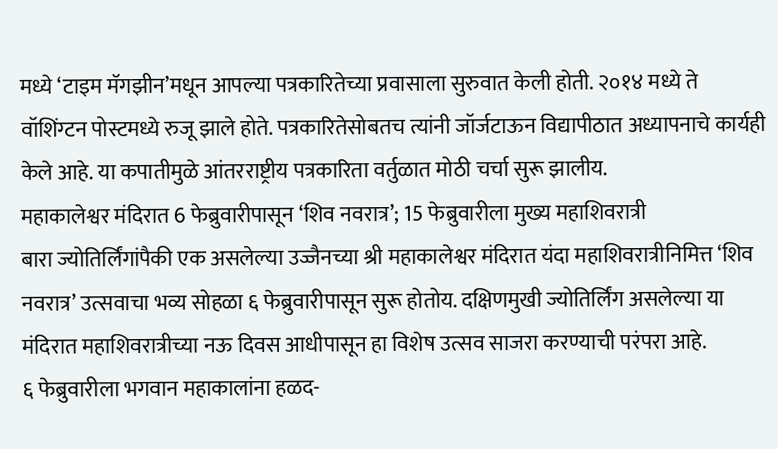मध्ये ‘टाइम मॅगझीन’मधून आपल्या पत्रकारितेच्या प्रवासाला सुरुवात केली होती. २०१४ मध्ये ते वॉशिंग्टन पोस्टमध्ये रुजू झाले होते. पत्रकारितेसोबतच त्यांनी जॉर्जटाऊन विद्यापीठात अध्यापनाचे कार्यही केले आहे. या कपातीमुळे आंतरराष्ट्रीय पत्रकारिता वर्तुळात मोठी चर्चा सुरू झालीय.
महाकालेश्वर मंदिरात 6 फेब्रुवारीपासून ‘शिव नवरात्र’; 15 फेब्रुवारीला मुख्य महाशिवरात्री
बारा ज्योतिर्लिंगांपैकी एक असलेल्या उज्जैनच्या श्री महाकालेश्वर मंदिरात यंदा महाशिवरात्रीनिमित्त ‘शिव नवरात्र’ उत्सवाचा भव्य सोहळा ६ फेब्रुवारीपासून सुरू होतोय. दक्षिणमुखी ज्योतिर्लिंग असलेल्या या मंदिरात महाशिवरात्रीच्या नऊ दिवस आधीपासून हा विशेष उत्सव साजरा करण्याची परंपरा आहे.
६ फेब्रुवारीला भगवान महाकालांना हळद-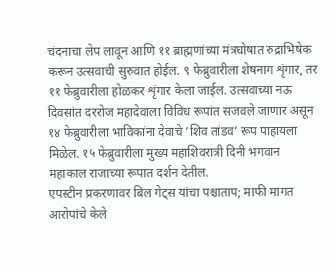चंदनाचा लेप लावून आणि ११ ब्राह्मणांच्या मंत्रघोषात रुद्राभिषेक करून उत्सवाची सुरुवात होईल. ९ फेब्रुवारीला शेषनाग शृंगार, तर ११ फेब्रुवारीला होळकर शृंगार केला जाईल. उत्सवाच्या नऊ दिवसांत दररोज महादेवाला विविध रूपांत सजवले जाणार असून १४ फेब्रुवारीला भाविकांना देवाचे ‘शिव तांडव’ रूप पाहायला मिळेल. १५ फेब्रुवारीला मुख्य महाशिवरात्री दिनी भगवान महाकाल राजाच्या रूपात दर्शन देतील.
एपस्टीन प्रकरणावर बिल गेट्स यांचा पश्चाताप; माफी मागत आरोपांचे केले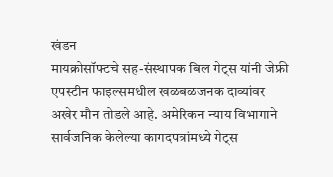खंडन
मायक्रोसॉफ्टचे सह-संस्थापक बिल गेट्स यांनी जेफ्री एपस्टीन फाइल्समधील खळबळजनक दाव्यांवर अखेर मौन तोडले आहे. अमेरिकन न्याय विभागाने सार्वजनिक केलेल्या कागदपत्रांमध्ये गेट्स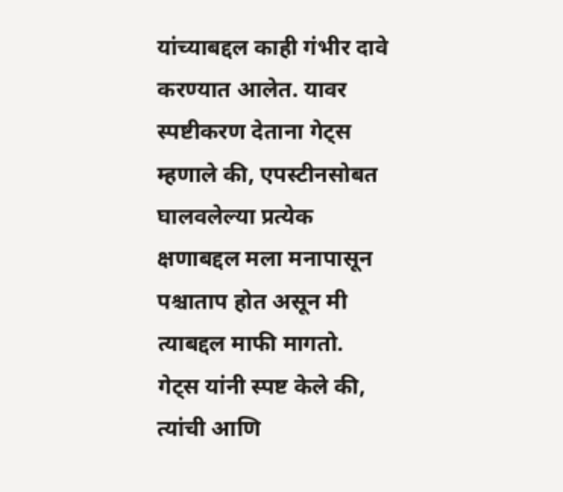यांच्याबद्दल काही गंभीर दावे करण्यात आलेत. यावर स्पष्टीकरण देताना गेट्स म्हणाले की, एपस्टीनसोबत घालवलेल्या प्रत्येक क्षणाबद्दल मला मनापासून पश्चाताप होत असून मी त्याबद्दल माफी मागतो.
गेट्स यांनी स्पष्ट केले की, त्यांची आणि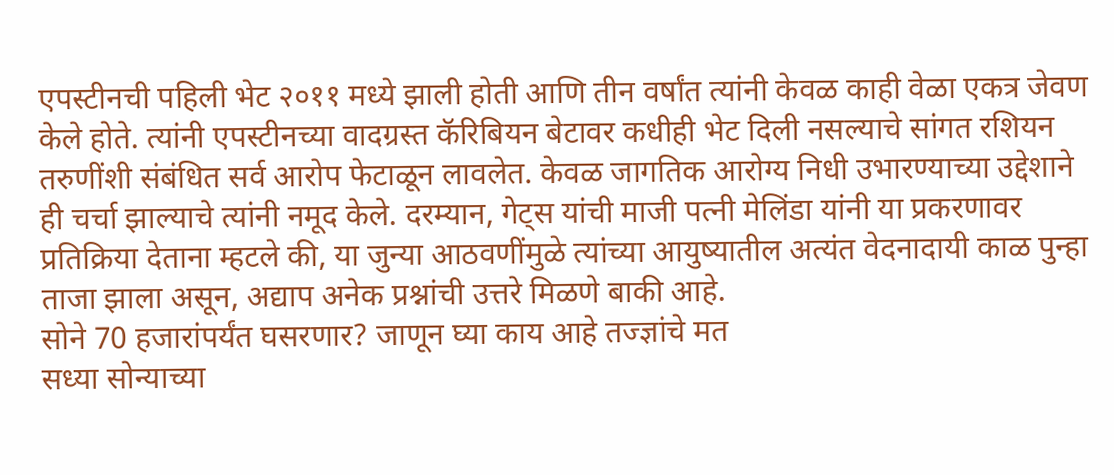एपस्टीनची पहिली भेट २०११ मध्ये झाली होती आणि तीन वर्षांत त्यांनी केवळ काही वेळा एकत्र जेवण केले होते. त्यांनी एपस्टीनच्या वादग्रस्त कॅरिबियन बेटावर कधीही भेट दिली नसल्याचे सांगत रशियन तरुणींशी संबंधित सर्व आरोप फेटाळून लावलेत. केवळ जागतिक आरोग्य निधी उभारण्याच्या उद्देशाने ही चर्चा झाल्याचे त्यांनी नमूद केले. दरम्यान, गेट्स यांची माजी पत्नी मेलिंडा यांनी या प्रकरणावर प्रतिक्रिया देताना म्हटले की, या जुन्या आठवणींमुळे त्यांच्या आयुष्यातील अत्यंत वेदनादायी काळ पुन्हा ताजा झाला असून, अद्याप अनेक प्रश्नांची उत्तरे मिळणे बाकी आहे.
सोने 70 हजारांपर्यंत घसरणार? जाणून घ्या काय आहे तज्ज्ञांचे मत
सध्या सोन्याच्या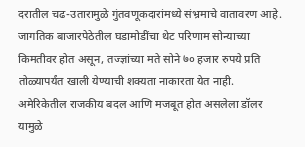दरातील चढ-उतारामुळे गुंतवणूकदारांमध्ये संभ्रमाचे वातावरण आहे. जागतिक बाजारपेठेतील घडामोडींचा थेट परिणाम सोन्याच्या किमतीवर होत असून, तज्ज्ञांच्या मते सोने ७० हजार रुपये प्रति तोळ्यापर्यंत खाली येण्याची शक्यता नाकारता येत नाही. अमेरिकेतील राजकीय बदल आणि मजबूत होत असलेला डॉलर यामुळे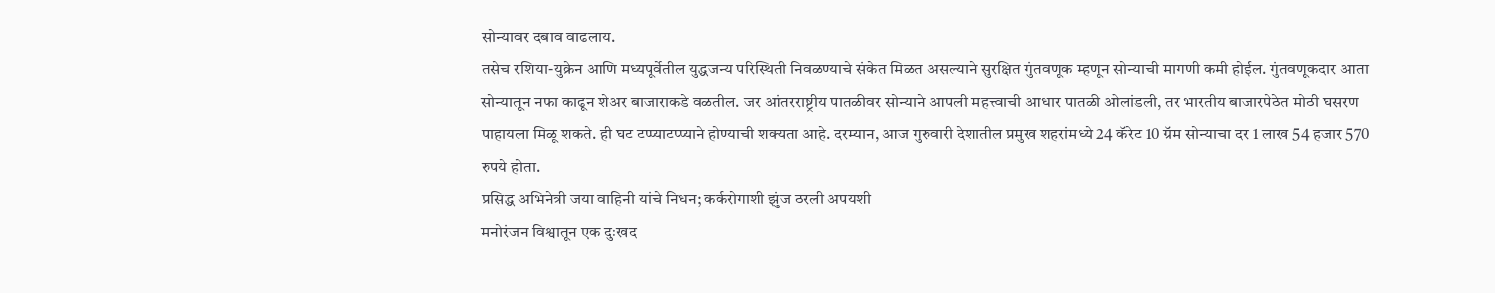सोन्यावर दबाव वाढलाय.
तसेच रशिया-युक्रेन आणि मध्यपूर्वेतील युद्धजन्य परिस्थिती निवळण्याचे संकेत मिळत असल्याने सुरक्षित गुंतवणूक म्हणून सोन्याची मागणी कमी होईल. गुंतवणूकदार आता सोन्यातून नफा काढून शेअर बाजाराकडे वळतील. जर आंतरराष्ट्रीय पातळीवर सोन्याने आपली महत्त्वाची आधार पातळी ओलांडली, तर भारतीय बाजारपेठेत मोठी घसरण पाहायला मिळू शकते. ही घट टप्प्याटप्प्याने होण्याची शक्यता आहे. दरम्यान, आज गुरुवारी देशातील प्रमुख शहरांमध्ये 24 कॅरेट 10 ग्रॅम सोन्याचा दर 1 लाख 54 हजार 570 रुपये होता.
प्रसिद्ध अभिनेत्री जया वाहिनी यांचे निधन; कर्करोगाशी झुंज ठरली अपयशी
मनोरंजन विश्वातून एक दुःखद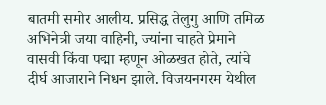बातमी समोर आलीय. प्रसिद्ध तेलुगु आणि तमिळ अभिनेत्री जया वाहिनी, ज्यांना चाहते प्रेमाने वासवी किंवा पद्मा म्हणून ओळखत होते, त्यांचे दीर्घ आजाराने निधन झाले. विजयनगरम येथील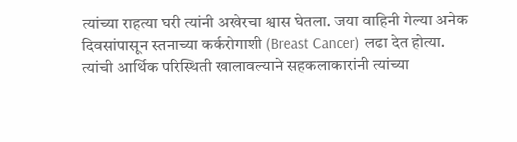त्यांच्या राहत्या घरी त्यांनी अखेरचा श्वास घेतला. जया वाहिनी गेल्या अनेक दिवसांपासून स्तनाच्या कर्करोगाशी (Breast Cancer) लढा देत होत्या.
त्यांची आर्थिक परिस्थिती खालावल्याने सहकलाकारांनी त्यांच्या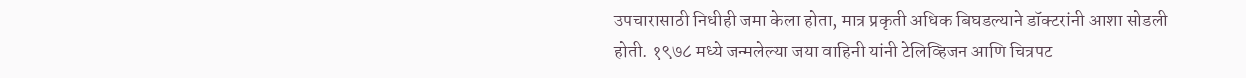उपचारासाठी निधीही जमा केला होता, मात्र प्रकृती अधिक बिघडल्याने डॉक्टरांनी आशा सोडली होती. १९७८ मध्ये जन्मलेल्या जया वाहिनी यांनी टेलिव्हिजन आणि चित्रपट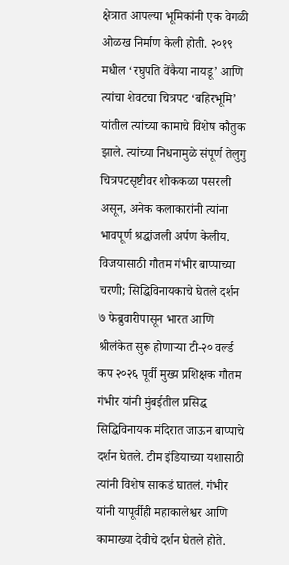क्षेत्रात आपल्या भूमिकांनी एक वेगळी ओळख निर्माण केली होती. २०१९ मधील ‘रघुपति वेंकैया नायडू’ आणि त्यांचा शेवटचा चित्रपट ‘बहिरभूमि’ यांतील त्यांच्या कामाचे विशेष कौतुक झाले. त्यांच्या निधनामुळे संपूर्ण तेलुगु चित्रपटसृष्टीवर शोककळा पसरली असून, अनेक कलाकारांनी त्यांना भावपूर्ण श्रद्धांजली अर्पण केलीय.
विजयासाठी गौतम गंभीर बाप्पाच्या चरणी; सिद्धिविनायकाचे घेतले दर्शन
७ फेब्रुवारीपासून भारत आणि श्रीलंकेत सुरू होणाऱ्या टी-२० वर्ल्ड कप २०२६ पूर्वी मुख्य प्रशिक्षक गौतम गंभीर यांनी मुंबईतील प्रसिद्ध सिद्धिविनायक मंदिरात जाऊन बाप्पाचे दर्शन घेतले. टीम इंडियाच्या यशासाठी त्यांनी विशेष साकडं घातलं. गंभीर यांनी यापूर्वीही महाकालेश्वर आणि कामाख्या देवीचे दर्शन घेतले होते.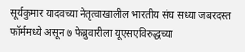सूर्यकुमार यादवच्या नेतृत्वाखालील भारतीय संघ सध्या जबरदस्त फॉर्ममध्ये असून ७ फेब्रुवारीला यूएसएविरुद्धच्या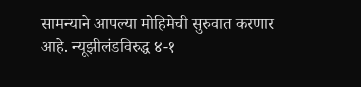सामन्याने आपल्या मोहिमेची सुरुवात करणार आहे. न्यूझीलंडविरुद्ध ४-१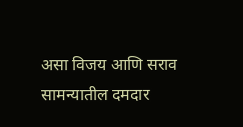असा विजय आणि सराव सामन्यातील दमदार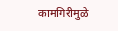कामगिरीमुळे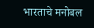भारताचे मनोबल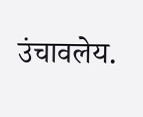उंचावलेय.